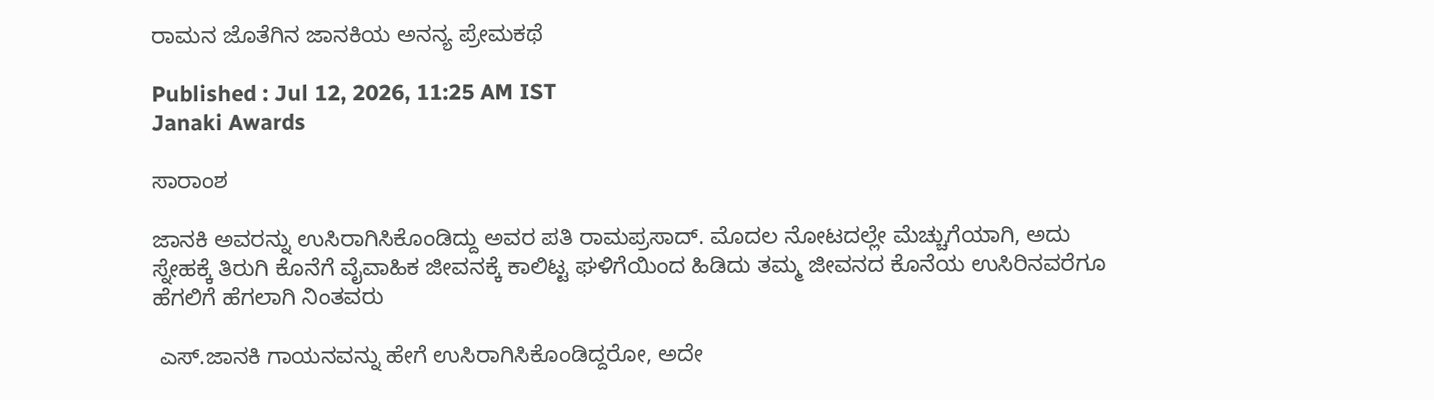ರಾಮನ ಜೊತೆಗಿನ ಜಾನಕಿಯ ಅನನ್ಯ ಪ್ರೇಮಕಥೆ

Published : Jul 12, 2026, 11:25 AM IST
Janaki Awards

ಸಾರಾಂಶ

ಜಾನಕಿ ಅವರನ್ನು ಉಸಿರಾಗಿಸಿಕೊಂಡಿದ್ದು ಅವರ ಪತಿ ರಾಮಪ್ರಸಾದ್. ಮೊದಲ ನೋಟದಲ್ಲೇ ಮೆಚ್ಚುಗೆಯಾಗಿ, ಅದು ಸ್ನೇಹಕ್ಕೆ ತಿರುಗಿ ಕೊನೆಗೆ ವೈವಾಹಿಕ ಜೀವನಕ್ಕೆ ಕಾಲಿಟ್ಟ ಘಳಿಗೆಯಿಂದ ಹಿಡಿದು ತಮ್ಮ ಜೀವನದ ಕೊನೆಯ ಉಸಿರಿನವರೆಗೂ ಹೆಗಲಿಗೆ ಹೆಗಲಾಗಿ ನಿಂತವರು

 ಎಸ್‌.ಜಾನಕಿ ಗಾಯನವನ್ನು ಹೇಗೆ ಉಸಿರಾಗಿಸಿಕೊಂಡಿದ್ದರೋ, ಅದೇ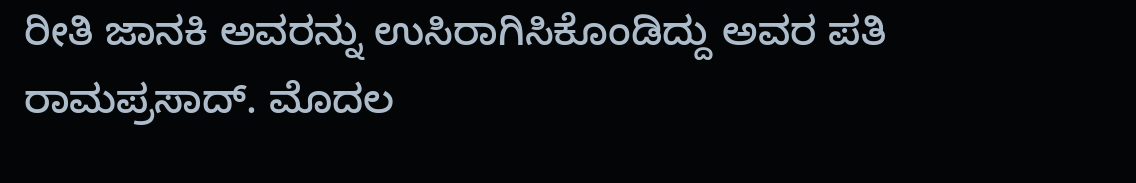ರೀತಿ ಜಾನಕಿ ಅವರನ್ನು ಉಸಿರಾಗಿಸಿಕೊಂಡಿದ್ದು ಅವರ ಪತಿ ರಾಮಪ್ರಸಾದ್. ಮೊದಲ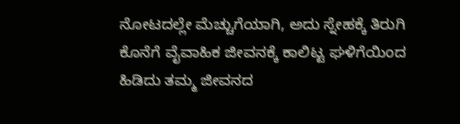ನೋಟದಲ್ಲೇ ಮೆಚ್ಚುಗೆಯಾಗಿ, ಅದು ಸ್ನೇಹಕ್ಕೆ ತಿರುಗಿ ಕೊನೆಗೆ ವೈವಾಹಿಕ ಜೀವನಕ್ಕೆ ಕಾಲಿಟ್ಟ ಘಳಿಗೆಯಿಂದ ಹಿಡಿದು ತಮ್ಮ ಜೀವನದ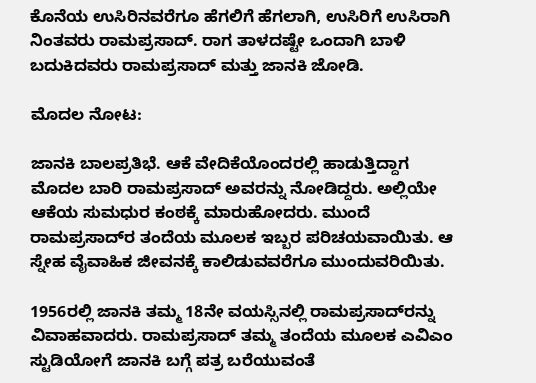ಕೊನೆಯ ಉಸಿರಿನವರೆಗೂ ಹೆಗಲಿಗೆ ಹೆಗಲಾಗಿ, ಉಸಿರಿಗೆ ಉಸಿರಾಗಿ ನಿಂತವರು ರಾಮಪ್ರಸಾದ್‌. ರಾಗ ತಾಳದಷ್ಟೇ ಒಂದಾಗಿ ಬಾಳಿ ಬದುಕಿದವರು ರಾಮಪ್ರಸಾದ್‌ ಮತ್ತು ಜಾನಕಿ ಜೋಡಿ.

ಮೊದಲ ನೋಟ:

ಜಾನಕಿ ಬಾಲಪ್ರತಿಭೆ. ಆಕೆ ವೇದಿಕೆಯೊಂದರಲ್ಲಿ ಹಾಡುತ್ತಿದ್ದಾಗ ಮೊದಲ ಬಾರಿ ರಾಮಪ್ರಸಾದ್‌ ಅವರನ್ನು ನೋಡಿದ್ದರು. ಅಲ್ಲಿಯೇ ಆಕೆಯ ಸುಮಧುರ ಕಂಠಕ್ಕೆ ಮಾರುಹೋದರು. ಮುಂದೆ ರಾಮಪ್ರಸಾದ್‌ರ ತಂದೆಯ ಮೂಲಕ ಇಬ್ಬರ ಪರಿಚಯವಾಯಿತು. ಆ ಸ್ನೇಹ ವೈವಾಹಿಕ ಜೀವನಕ್ಕೆ ಕಾಲಿಡುವವರೆಗೂ ಮುಂದುವರಿಯಿತು.

1956ರಲ್ಲಿ ಜಾನಕಿ ತಮ್ಮ 18ನೇ ವಯಸ್ಸಿನಲ್ಲಿ ರಾಮಪ್ರಸಾದ್‌ರನ್ನು ವಿವಾಹವಾದರು. ರಾಮಪ್ರಸಾದ್ ತಮ್ಮ ತಂದೆಯ ಮೂಲಕ ಎವಿಎಂ ಸ್ಟುಡಿಯೋಗೆ ಜಾನಕಿ ಬಗ್ಗೆ ಪತ್ರ ಬರೆಯುವಂತೆ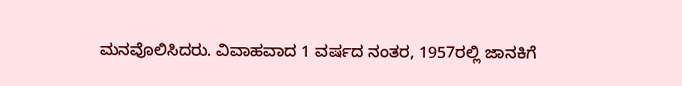ಮನವೊಲಿಸಿದರು. ವಿವಾಹವಾದ 1 ವರ್ಷದ ನಂತರ, 1957ರಲ್ಲಿ ಜಾನಕಿಗೆ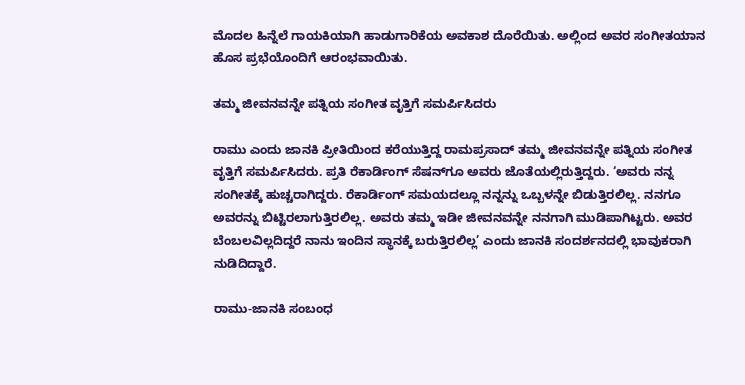ಮೊದಲ ಹಿನ್ನೆಲೆ ಗಾಯಕಿಯಾಗಿ ಹಾಡುಗಾರಿಕೆಯ ಅವಕಾಶ ದೊರೆಯಿತು. ಅಲ್ಲಿಂದ ಅವರ ಸಂಗೀತಯಾನ ಹೊಸ ಪ್ರಭೆಯೊಂದಿಗೆ ಆರಂಭವಾಯಿತು.

ತಮ್ಮ ಜೀವನವನ್ನೇ ಪತ್ನಿಯ ಸಂಗೀತ ವೃತ್ತಿಗೆ ಸಮರ್ಪಿಸಿದರು

ರಾಮು ಎಂದು ಜಾನಕಿ ಪ್ರೀತಿಯಿಂದ ಕರೆಯುತ್ತಿದ್ದ ರಾಮಪ್ರಸಾದ್ ತಮ್ಮ ಜೀವನವನ್ನೇ ಪತ್ನಿಯ ಸಂಗೀತ ವೃತ್ತಿಗೆ ಸಮರ್ಪಿಸಿದರು. ಪ್ರತಿ ರೆಕಾರ್ಡಿಂಗ್ ಸೆಷನ್‌ಗೂ ಅವರು ಜೊತೆಯಲ್ಲಿರುತ್ತಿದ್ದರು. ‘ಅವರು ನನ್ನ ಸಂಗೀತಕ್ಕೆ ಹುಚ್ಚರಾಗಿದ್ದರು. ರೆಕಾರ್ಡಿಂಗ್ ಸಮಯದಲ್ಲೂ ನನ್ನನ್ನು ಒಬ್ಬಳನ್ನೇ ಬಿಡುತ್ತಿರಲಿಲ್ಲ. ನನಗೂ ಅವರನ್ನು ಬಿಟ್ಟಿರಲಾಗುತ್ತಿರಲಿಲ್ಲ. ಅವರು ತಮ್ಮ ಇಡೀ ಜೀವನವನ್ನೇ ನನಗಾಗಿ ಮುಡಿಪಾಗಿಟ್ಟರು. ಅವರ ಬೆಂಬಲವಿಲ್ಲದಿದ್ದರೆ ನಾನು ಇಂದಿನ ಸ್ಥಾನಕ್ಕೆ ಬರುತ್ತಿರಲಿಲ್ಲ’ ಎಂದು ಜಾನಕಿ ಸಂದರ್ಶನದಲ್ಲಿ ಭಾವುಕರಾಗಿ ನುಡಿದಿದ್ದಾರೆ.

ರಾಮು-ಜಾನಕಿ ಸಂಬಂಧ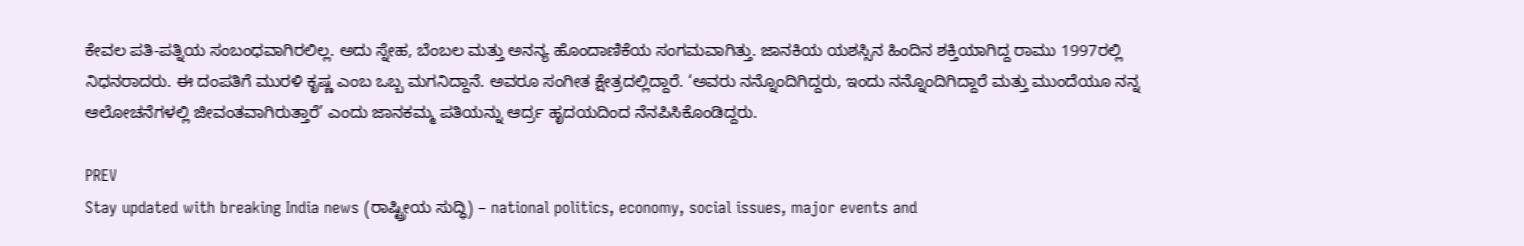ಕೇವಲ ಪತಿ-ಪತ್ನಿಯ ಸಂಬಂಧವಾಗಿರಲಿಲ್ಲ. ಅದು ಸ್ನೇಹ, ಬೆಂಬಲ ಮತ್ತು ಅನನ್ಯ ಹೊಂದಾಣಿಕೆಯ ಸಂಗಮವಾಗಿತ್ತು. ಜಾನಕಿಯ ಯಶಸ್ಸಿನ ಹಿಂದಿನ ಶಕ್ತಿಯಾಗಿದ್ದ ರಾಮು 1997ರಲ್ಲಿ ನಿಧನರಾದರು. ಈ ದಂಪತಿಗೆ ಮುರಳಿ ಕೃಷ್ಣ ಎಂಬ ಒಬ್ಬ ಮಗನಿದ್ದಾನೆ. ಅವರೂ ಸಂಗೀತ ಕ್ಷೇತ್ರದಲ್ಲಿದ್ದಾರೆ. ‘ಅವರು ನನ್ನೊಂದಿಗಿದ್ದರು, ಇಂದು ನನ್ನೊಂದಿಗಿದ್ದಾರೆ ಮತ್ತು ಮುಂದೆಯೂ ನನ್ನ ಆಲೋಚನೆಗಳಲ್ಲಿ ಜೀವಂತವಾಗಿರುತ್ತಾರೆ’ ಎಂದು ಜಾನಕಮ್ಮ ಪತಿಯನ್ನು ಆರ್ದ್ರ ಹೃದಯದಿಂದ ನೆನಪಿಸಿಕೊಂಡಿದ್ದರು.

PREV
Stay updated with breaking India news (ರಾಷ್ಟ್ರೀಯ ಸುದ್ಧಿ) – national politics, economy, social issues, major events and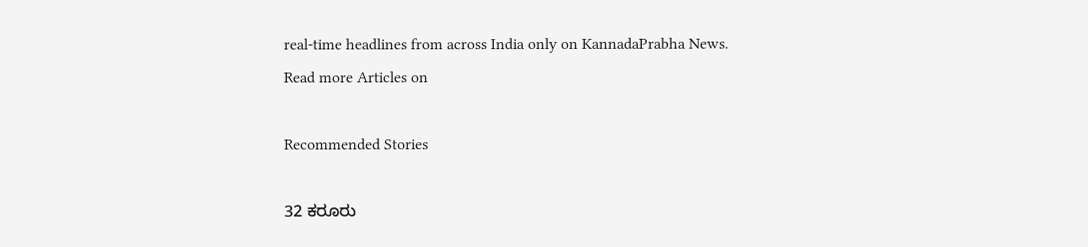real‑time headlines from across India only on KannadaPrabha News.
Read more Articles on

Recommended Stories

32 ಕರೂರು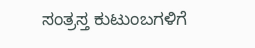ಸಂತ್ರಸ್ತ ಕುಟುಂಬಗಳಿಗೆ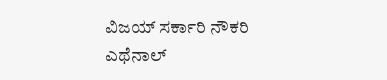ವಿಜಯ್‌ ಸರ್ಕಾರಿ ನೌಕರಿ
ಎಥೆನಾಲ್‌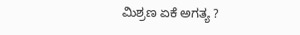ಮಿಶ್ರಣ ಏಕೆ ಅಗತ್ಯ ?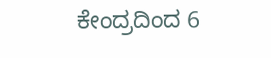ಕೇಂದ್ರದಿಂದ 6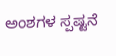ಅಂಶಗಳ ಸ್ಪಷ್ಟನೆ